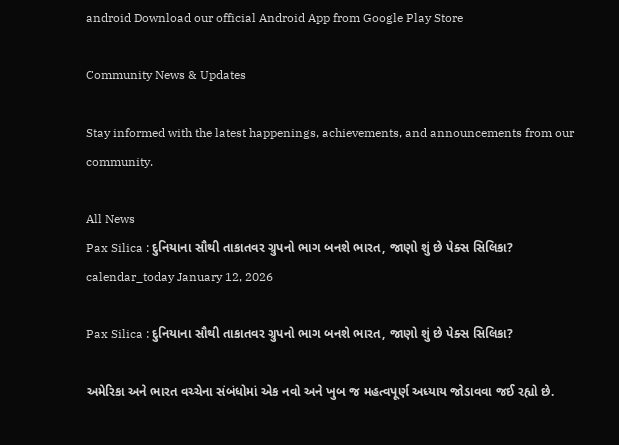android Download our official Android App from Google Play Store

Community News & Updates

Stay informed with the latest happenings, achievements, and announcements from our community.

All News
Pax Silica : દુનિયાના સૌથી તાકાતવર ગ્રુપનો ભાગ બનશે ભારત, જાણો શું છે પેક્સ સિલિકા?
calendar_today January 12, 2026

Pax Silica : દુનિયાના સૌથી તાકાતવર ગ્રુપનો ભાગ બનશે ભારત, જાણો શું છે પેક્સ સિલિકા?

અમેરિકા અને ભારત વચ્ચેના સંબંધોમાં એક નવો અને ખુબ જ મહત્વપૂર્ણ અધ્યાય જોડાવવા જઈ રહ્યો છે.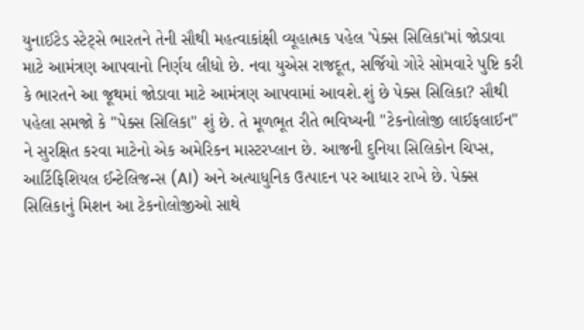યુનાઈટેડ સ્ટેટ્સે ભારતને તેની સૌથી મહત્વાકાંક્ષી વ્યૂહાત્મક પહેલ 'પેક્સ સિલિકા'માં જોડાવા માટે આમંત્રણ આપવાનો નિર્ણય લીધો છે. નવા યુએસ રાજદૂત, સર્જિયો ગોરે સોમવારે પુષ્ટિ કરી કે ભારતને આ જૂથમાં જોડાવા માટે આમંત્રણ આપવામાં આવશે.શું છે પેક્સ સિલિકા? સૌથી પહેલા સમજો કે "પેક્સ સિલિકા" શું છે. તે મૂળભૂત રીતે ભવિષ્યની "ટેકનોલોજી લાઈફલાઈન" ને સુરક્ષિત કરવા માટેનો એક અમેરિકન માસ્ટરપ્લાન છે. આજની દુનિયા સિલિકોન ચિપ્સ, આર્ટિફિશિયલ ઈન્ટેલિજન્સ (AI) અને અત્યાધુનિક ઉત્પાદન પર આધાર રાખે છે. પેક્સ સિલિકાનું મિશન આ ટેકનોલોજીઓ સાથે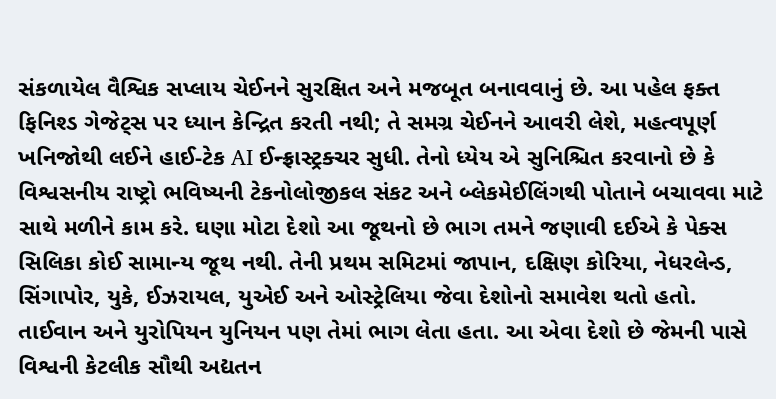સંકળાયેલ વૈશ્વિક સપ્લાય ચેઈનને સુરક્ષિત અને મજબૂત બનાવવાનું છે. આ પહેલ ફક્ત ફિનિશ્ડ ગેજેટ્સ પર ધ્યાન કેન્દ્રિત કરતી નથી; તે સમગ્ર ચેઈનને આવરી લેશે, મહત્વપૂર્ણ ખનિજોથી લઈને હાઈ-ટેક AI ઈન્ફ્રાસ્ટ્રક્ચર સુધી. તેનો ધ્યેય એ સુનિશ્ચિત કરવાનો છે કે વિશ્વસનીય રાષ્ટ્રો ભવિષ્યની ટેકનોલોજીકલ સંકટ અને બ્લેકમેઈલિંગથી પોતાને બચાવવા માટે સાથે મળીને કામ કરે. ઘણા મોટા દેશો આ જૂથનો છે ભાગ તમને જણાવી દઈએ કે પેક્સ સિલિકા કોઈ સામાન્ય જૂથ નથી. તેની પ્રથમ સમિટમાં જાપાન, દક્ષિણ કોરિયા, નેધરલેન્ડ, સિંગાપોર, યુકે, ઈઝરાયલ, યુએઈ અને ઓસ્ટ્રેલિયા જેવા દેશોનો સમાવેશ થતો હતો. તાઈવાન અને યુરોપિયન યુનિયન પણ તેમાં ભાગ લેતા હતા. આ એવા દેશો છે જેમની પાસે વિશ્વની કેટલીક સૌથી અદ્યતન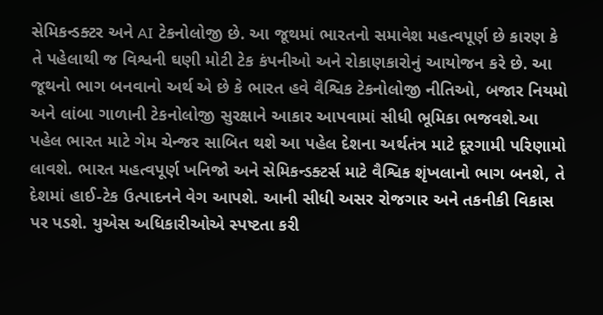સેમિકન્ડક્ટર અને AI ટેકનોલોજી છે. આ જૂથમાં ભારતનો સમાવેશ મહત્વપૂર્ણ છે કારણ કે તે પહેલાથી જ વિશ્વની ઘણી મોટી ટેક કંપનીઓ અને રોકાણકારોનું આયોજન કરે છે. આ જૂથનો ભાગ બનવાનો અર્થ એ છે કે ભારત હવે વૈશ્વિક ટેકનોલોજી નીતિઓ, બજાર નિયમો અને લાંબા ગાળાની ટેકનોલોજી સુરક્ષાને આકાર આપવામાં સીધી ભૂમિકા ભજવશે.આ પહેલ ભારત માટે ગેમ ચેન્જર સાબિત થશે આ પહેલ દેશના અર્થતંત્ર માટે દૂરગામી પરિણામો લાવશે. ભારત મહત્વપૂર્ણ ખનિજો અને સેમિકન્ડક્ટર્સ માટે વૈશ્વિક શૃંખલાનો ભાગ બનશે, તે દેશમાં હાઈ-ટેક ઉત્પાદનને વેગ આપશે. આની સીધી અસર રોજગાર અને તકનીકી વિકાસ પર પડશે. યુએસ અધિકારીઓએ સ્પષ્ટતા કરી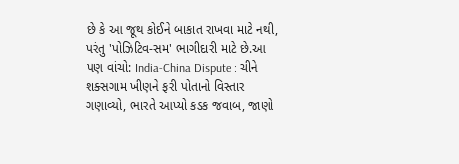છે કે આ જૂથ કોઈને બાકાત રાખવા માટે નથી, પરંતુ 'પોઝિટિવ-સમ' ભાગીદારી માટે છે.આ પણ વાંચો: India-China Dispute : ચીને શક્સગામ ખીણને ફરી પોતાનો વિસ્તાર ગણાવ્યો, ભારતે આપ્યો કડક જવાબ, જાણો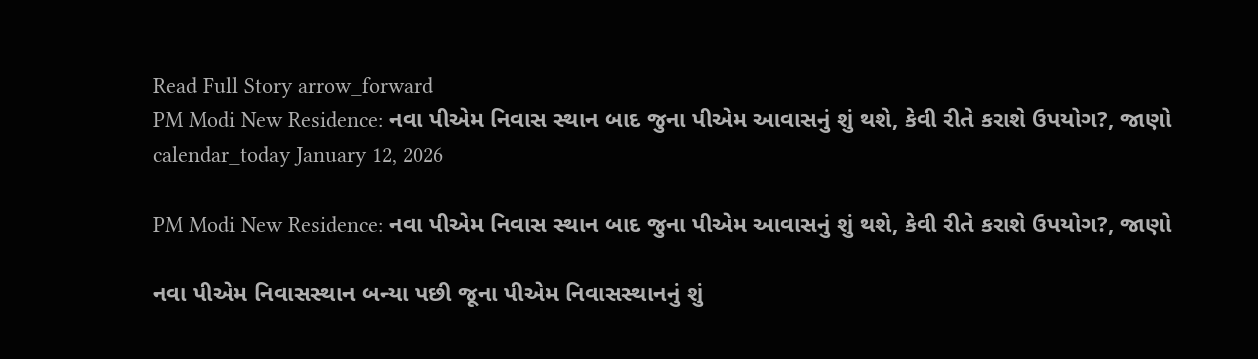Read Full Story arrow_forward
PM Modi New Residence: નવા પીએમ નિવાસ સ્થાન બાદ જુના પીએમ આવાસનું શું થશે, કેવી રીતે કરાશે ઉપયોગ?, જાણો
calendar_today January 12, 2026

PM Modi New Residence: નવા પીએમ નિવાસ સ્થાન બાદ જુના પીએમ આવાસનું શું થશે, કેવી રીતે કરાશે ઉપયોગ?, જાણો

નવા પીએમ નિવાસસ્થાન બન્યા પછી જૂના પીએમ નિવાસસ્થાનનું શું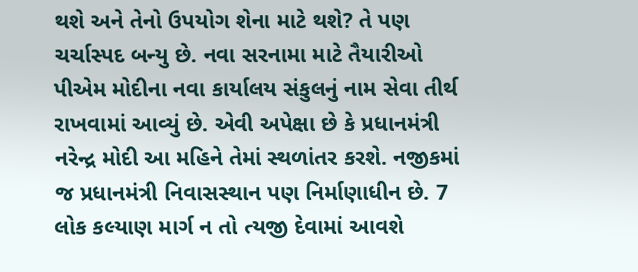થશે અને તેનો ઉપયોગ શેના માટે થશે? તે પણ ચર્ચાસ્પદ બન્યુ છે. નવા સરનામા માટે તૈયારીઓ પીએમ મોદીના નવા કાર્યાલય સંકુલનું નામ સેવા તીર્થ રાખવામાં આવ્યું છે. એવી અપેક્ષા છે કે પ્રધાનમંત્રી નરેન્દ્ર મોદી આ મહિને તેમાં સ્થળાંતર કરશે. નજીકમાં જ પ્રધાનમંત્રી નિવાસસ્થાન પણ નિર્માણાધીન છે. 7 લોક કલ્યાણ માર્ગ ન તો ત્યજી દેવામાં આવશે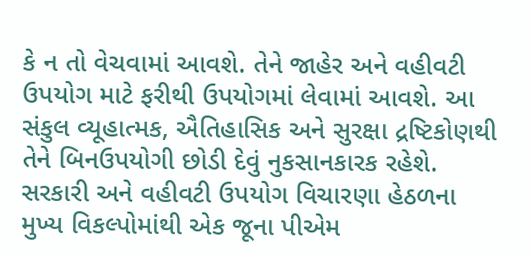કે ન તો વેચવામાં આવશે. તેને જાહેર અને વહીવટી ઉપયોગ માટે ફરીથી ઉપયોગમાં લેવામાં આવશે. આ સંકુલ વ્યૂહાત્મક, ઐતિહાસિક અને સુરક્ષા દ્રષ્ટિકોણથી તેને બિનઉપયોગી છોડી દેવું નુકસાનકારક રહેશે. સરકારી અને વહીવટી ઉપયોગ વિચારણા હેઠળના મુખ્ય વિકલ્પોમાંથી એક જૂના પીએમ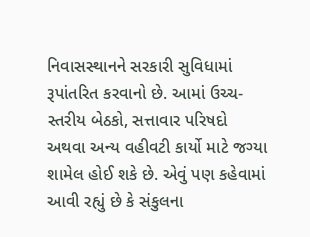નિવાસસ્થાનને સરકારી સુવિધામાં રૂપાંતરિત કરવાનો છે. આમાં ઉચ્ચ-સ્તરીય બેઠકો, સત્તાવાર પરિષદો અથવા અન્ય વહીવટી કાર્યો માટે જગ્યા શામેલ હોઈ શકે છે. એવું પણ કહેવામાં આવી રહ્યું છે કે સંકુલના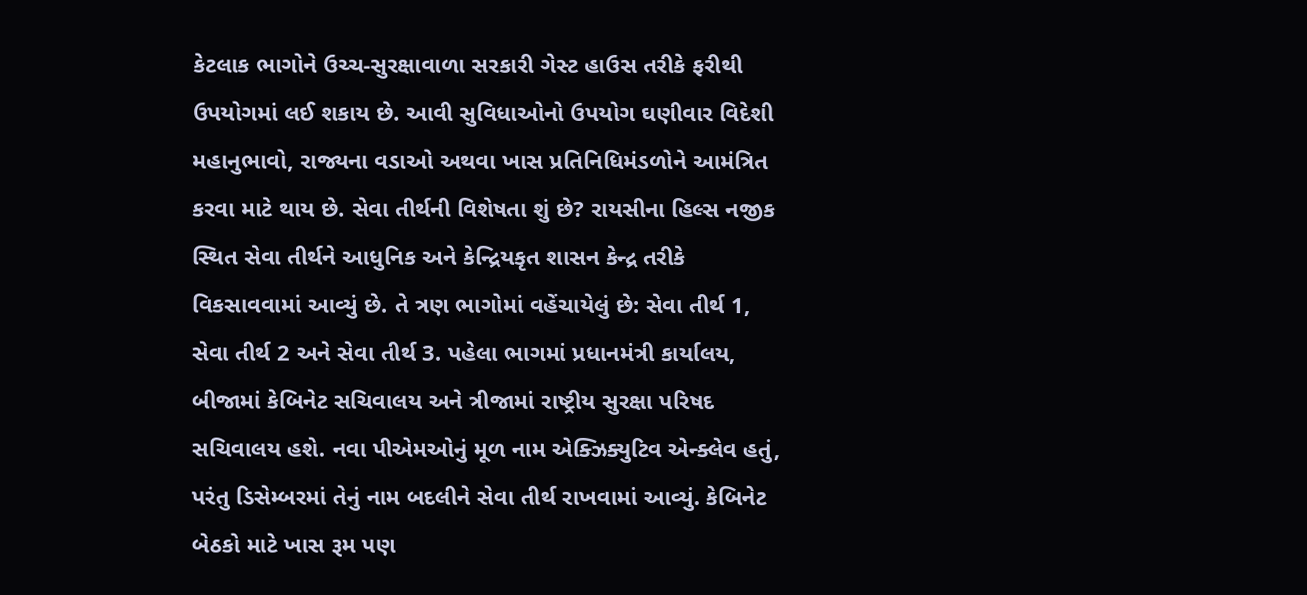કેટલાક ભાગોને ઉચ્ચ-સુરક્ષાવાળા સરકારી ગેસ્ટ હાઉસ તરીકે ફરીથી ઉપયોગમાં લઈ શકાય છે. આવી સુવિધાઓનો ઉપયોગ ઘણીવાર વિદેશી મહાનુભાવો, રાજ્યના વડાઓ અથવા ખાસ પ્રતિનિધિમંડળોને આમંત્રિત કરવા માટે થાય છે. સેવા તીર્થની વિશેષતા શું છે? રાયસીના હિલ્સ નજીક સ્થિત સેવા તીર્થને આધુનિક અને કેન્દ્રિયકૃત શાસન કેન્દ્ર તરીકે વિકસાવવામાં આવ્યું છે. તે ત્રણ ભાગોમાં વહેંચાયેલું છે: સેવા તીર્થ 1, સેવા તીર્થ 2 અને સેવા તીર્થ 3. પહેલા ભાગમાં પ્રધાનમંત્રી કાર્યાલય, બીજામાં કેબિનેટ સચિવાલય અને ત્રીજામાં રાષ્ટ્રીય સુરક્ષા પરિષદ સચિવાલય હશે. નવા પીએમઓનું મૂળ નામ એક્ઝિક્યુટિવ એન્ક્લેવ હતું, પરંતુ ડિસેમ્બરમાં તેનું નામ બદલીને સેવા તીર્થ રાખવામાં આવ્યું. કેબિનેટ બેઠકો માટે ખાસ રૂમ પણ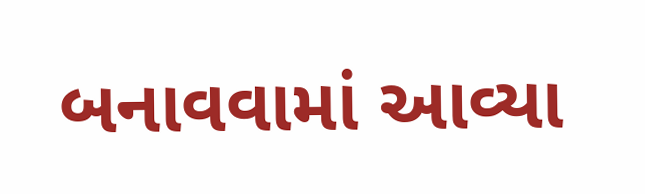બનાવવામાં આવ્યા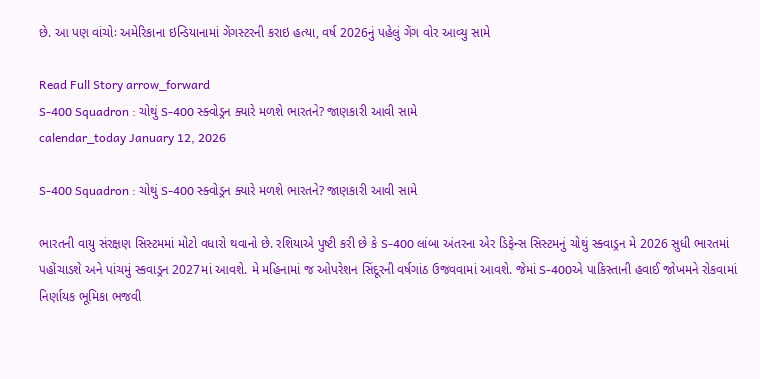છે. આ પણ વાંચોઃ અમેરિકાના ઇન્ડિયાનામાં ગેંગસ્ટરની કરાઇ હત્યા, વર્ષ 2026નું પહેલું ગેંગ વોર આવ્યુ સામે

Read Full Story arrow_forward
S-400 Squadron : ચોથું S-400 સ્ક્વોડ્રન ક્યારે મળશે ભારતને? જાણકારી આવી સામે
calendar_today January 12, 2026

S-400 Squadron : ચોથું S-400 સ્ક્વોડ્રન ક્યારે મળશે ભારતને? જાણકારી આવી સામે

ભારતની વાયુ સંરક્ષણ સિસ્ટમમાં મોટો વધારો થવાનો છે. રશિયાએ પુષ્ટી કરી છે કે S-400 લાંબા અંતરના એર ડિફેન્સ સિસ્ટમનું ચોથું સ્ક્વાડ્રન મે 2026 સુધી ભારતમાં પહોંચાડશે અને પાંચમું સ્કવાડ્રન 2027માં આવશે. મે મહિનામાં જ ઓપરેશન સિંદૂરની વર્ષગાંઠ ઉજવવામાં આવશે. જેમાં S-400એ પાકિસ્તાની હવાઈ જોખમને રોકવામાં નિર્ણાયક ભૂમિકા ભજવી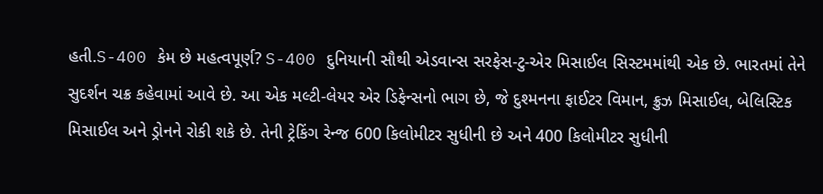હતી.S-400 કેમ છે મહત્વપૂર્ણ? S-400 દુનિયાની સૌથી એડવાન્સ સરફેસ-ટુ-એર મિસાઈલ સિસ્ટમમાંથી એક છે. ભારતમાં તેને સુદર્શન ચક્ર કહેવામાં આવે છે. આ એક મલ્ટી-લેયર એર ડિફેન્સનો ભાગ છે, જે દુશ્મનના ફાઈટર વિમાન, ક્રુઝ મિસાઈલ, બેલિસ્ટિક મિસાઈલ અને ડ્રોનને રોકી શકે છે. તેની ટ્રેકિંગ રેન્જ 600 કિલોમીટર સુધીની છે અને 400 કિલોમીટર સુધીની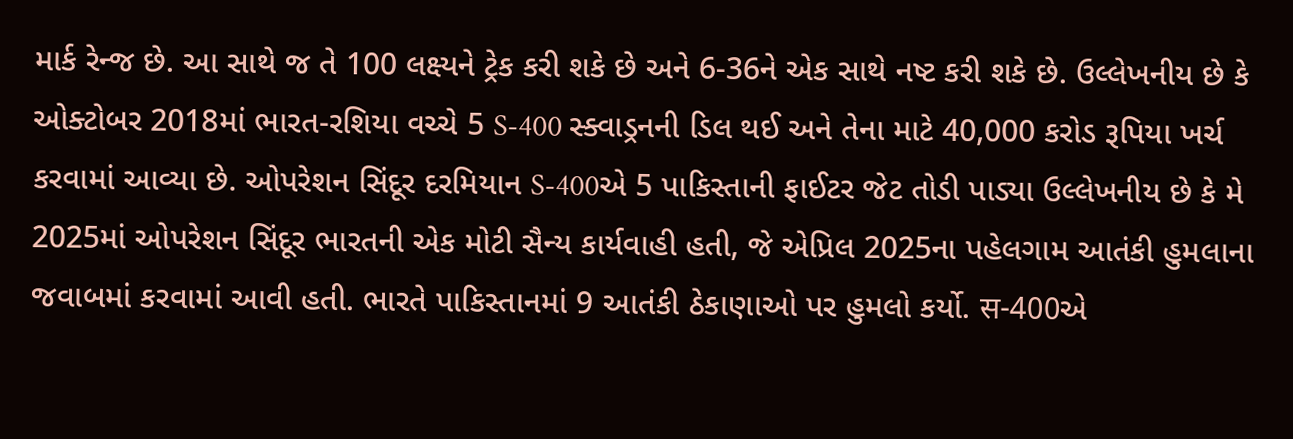માર્ક રેન્જ છે. આ સાથે જ તે 100 લક્ષ્યને ટ્રેક કરી શકે છે અને 6-36ને એક સાથે નષ્ટ કરી શકે છે. ઉલ્લેખનીય છે કે ઓક્ટોબર 2018માં ભારત-રશિયા વચ્ચે 5 S-400 સ્ક્વાડ્રનની ડિલ થઈ અને તેના માટે 40,000 કરોડ રૂપિયા ખર્ચ કરવામાં આવ્યા છે. ઓપરેશન સિંદૂર દરમિયાન S-400એ 5 પાકિસ્તાની ફાઈટર જેટ તોડી પાડ્યા ઉલ્લેખનીય છે કે મે 2025માં ઓપરેશન સિંદૂર ભારતની એક મોટી સૈન્ય કાર્યવાહી હતી, જે એપ્રિલ 2025ના પહેલગામ આતંકી હુમલાના જવાબમાં કરવામાં આવી હતી. ભારતે પાકિસ્તાનમાં 9 આતંકી ઠેકાણાઓ પર હુમલો કર્યો. स-400એ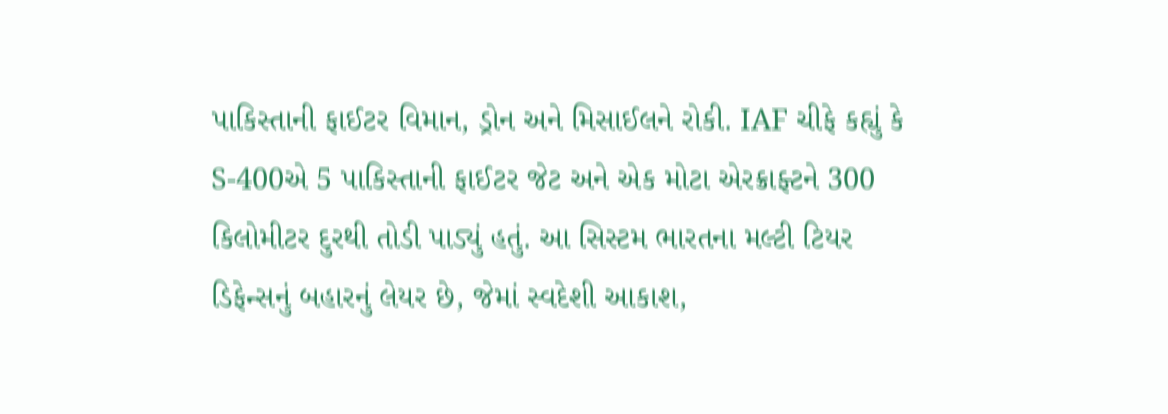પાકિસ્તાની ફાઈટર વિમાન, ડ્રોન અને મિસાઈલને રોકી. IAF ચીફે કહ્યું કે S-400એ 5 પાકિસ્તાની ફાઈટર જેટ અને એક મોટા એરક્રાફ્ટને 300 કિલોમીટર દુરથી તોડી પાડ્યું હતું. આ સિસ્ટમ ભારતના મલ્ટી ટિયર ડિફેન્સનું બહારનું લેયર છે, જેમાં સ્વદેશી આકાશ,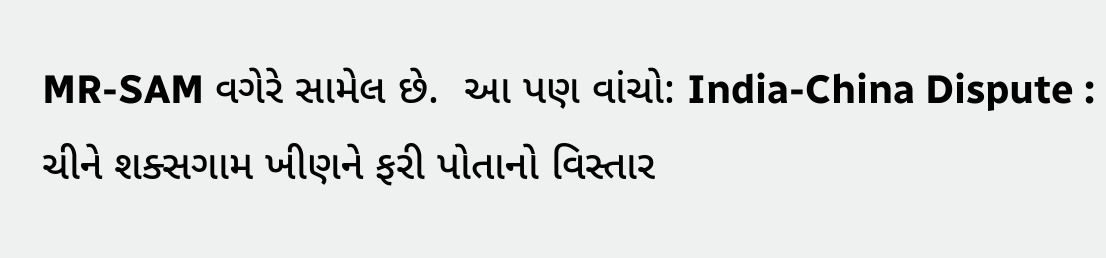MR-SAM વગેરે સામેલ છે.  આ પણ વાંચો: India-China Dispute : ચીને શક્સગામ ખીણને ફરી પોતાનો વિસ્તાર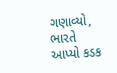ગણાવ્યો, ભારતે આપ્યો કડક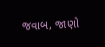જવાબ, જાણો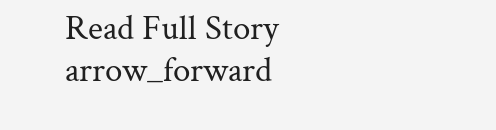Read Full Story arrow_forward